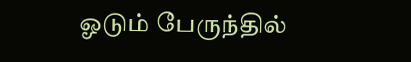ஓடும் பேருந்தில்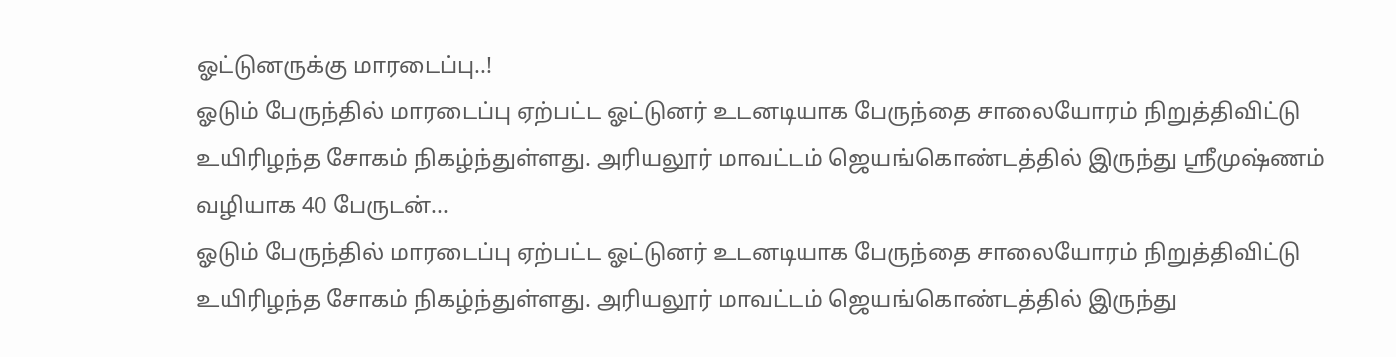ஓட்டுனருக்கு மாரடைப்பு..!
ஓடும் பேருந்தில் மாரடைப்பு ஏற்பட்ட ஓட்டுனர் உடனடியாக பேருந்தை சாலையோரம் நிறுத்திவிட்டு உயிரிழந்த சோகம் நிகழ்ந்துள்ளது. அரியலூர் மாவட்டம் ஜெயங்கொண்டத்தில் இருந்து ஸ்ரீமுஷ்ணம் வழியாக 40 பேருடன்...
ஓடும் பேருந்தில் மாரடைப்பு ஏற்பட்ட ஓட்டுனர் உடனடியாக பேருந்தை சாலையோரம் நிறுத்திவிட்டு உயிரிழந்த சோகம் நிகழ்ந்துள்ளது. அரியலூர் மாவட்டம் ஜெயங்கொண்டத்தில் இருந்து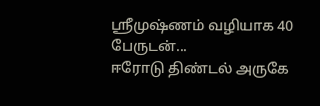ஸ்ரீமுஷ்ணம் வழியாக 40 பேருடன்...
ஈரோடு திண்டல் அருகே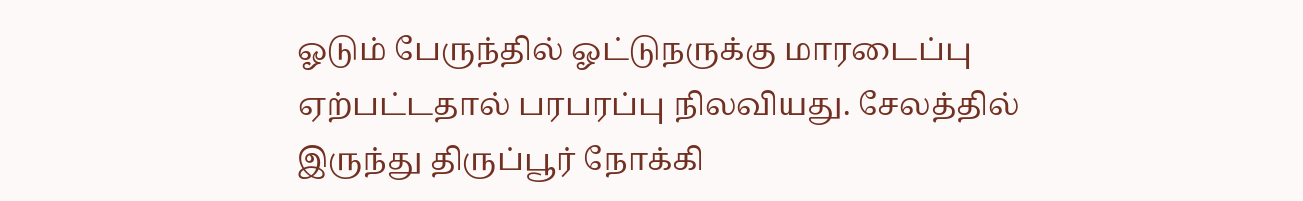ஓடும் பேருந்தில் ஓட்டுநருக்கு மாரடைப்பு ஏற்பட்டதால் பரபரப்பு நிலவியது. சேலத்தில் இருந்து திருப்பூர் நோக்கி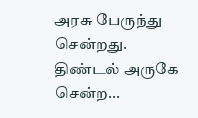அரசு பேருந்து சென்றது. திண்டல் அருகே சென்ற...